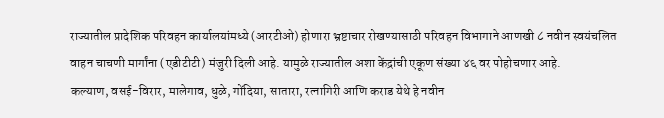राज्यातील प्रादेशिक परिवहन कार्यालयांमध्ये (आरटीओ) होणारा भ्रष्टाचार रोखण्यासाठी परिवहन विभागाने आणखी ८ नवीन स्वयंचलित वाहन चाचणी मार्गांना (एडीटीटी) मंजुरी दिली आहे. यामुळे राज्यातील अशा केंद्रांची एकूण संख्या ४६ वर पोहोचणार आहे.
कल्याण, वसई-विरार, मालेगाव, धुळे, गोंदिया, सातारा, रत्नागिरी आणि कराड येथे हे नवीन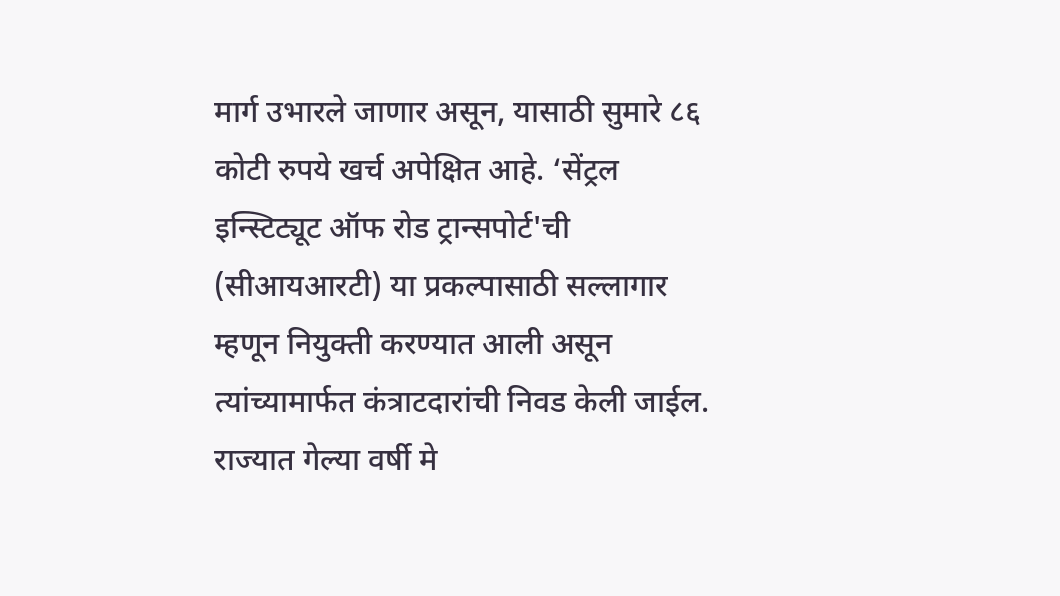मार्ग उभारले जाणार असून, यासाठी सुमारे ८६ कोटी रुपये खर्च अपेक्षित आहे. ‘सेंट्रल इन्स्टिट्यूट ऑफ रोड ट्रान्सपोर्ट'ची (सीआयआरटी) या प्रकल्पासाठी सल्लागार म्हणून नियुक्ती करण्यात आली असून त्यांच्यामार्फत कंत्राटदारांची निवड केली जाईल.
राज्यात गेल्या वर्षी मे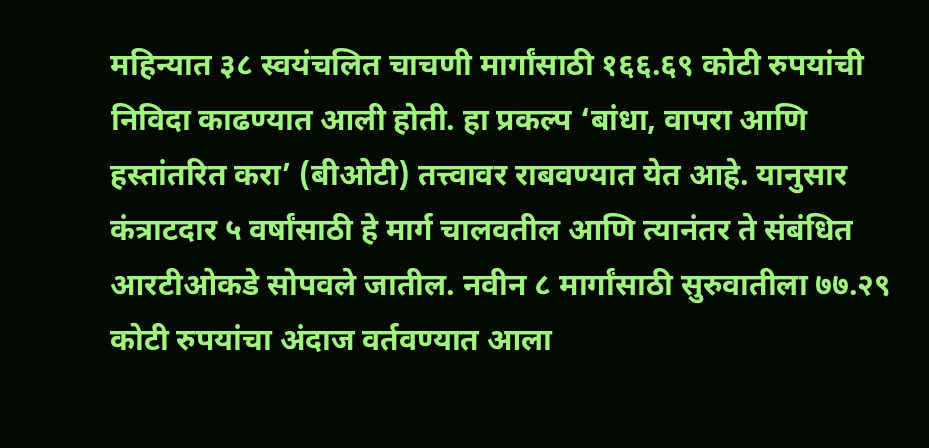महिन्यात ३८ स्वयंचलित चाचणी मार्गांसाठी १६६.६९ कोटी रुपयांची निविदा काढण्यात आली होती. हा प्रकल्प ‘बांधा, वापरा आणि हस्तांतरित करा’ (बीओटी) तत्त्वावर राबवण्यात येत आहे. यानुसार कंत्राटदार ५ वर्षांसाठी हे मार्ग चालवतील आणि त्यानंतर ते संबंधित आरटीओकडे सोपवले जातील. नवीन ८ मार्गांसाठी सुरुवातीला ७७.२९ कोटी रुपयांचा अंदाज वर्तवण्यात आला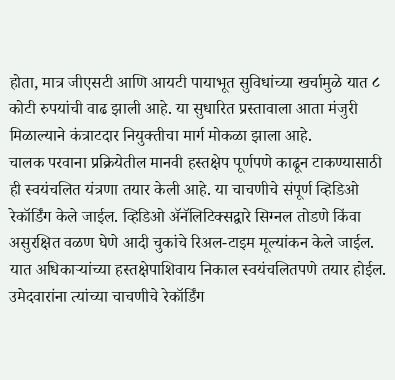होता, मात्र जीएसटी आणि आयटी पायाभूत सुविधांच्या खर्चामुळे यात ८ कोटी रुपयांची वाढ झाली आहे. या सुधारित प्रस्तावाला आता मंजुरी मिळाल्याने कंत्राटदार नियुक्तीचा मार्ग मोकळा झाला आहे.
चालक परवाना प्रक्रियेतील मानवी हस्तक्षेप पूर्णपणे काढून टाकण्यासाठी ही स्वयंचलित यंत्रणा तयार केली आहे. या चाचणीचे संपूर्ण व्हिडिओ रेकॉर्डिंग केले जाईल. व्हिडिओ ॲनॅलिटिक्सद्वारे सिग्नल तोडणे किंवा असुरक्षित वळण घेणे आदी चुकांचे रिअल-टाइम मूल्यांकन केले जाईल. यात अधिकाऱ्यांच्या हस्तक्षेपाशिवाय निकाल स्वयंचलितपणे तयार होईल. उमेदवारांना त्यांच्या चाचणीचे रेकॉर्डिंग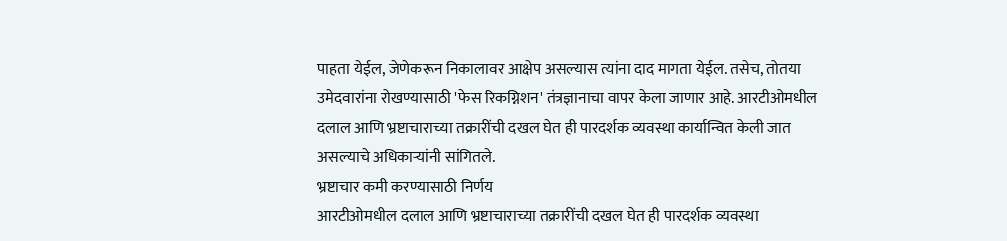पाहता येईल, जेणेकरून निकालावर आक्षेप असल्यास त्यांना दाद मागता येईल. तसेच, तोतया उमेदवारांना रोखण्यासाठी 'फेस रिकग्निशन' तंत्रज्ञानाचा वापर केला जाणार आहे. आरटीओमधील दलाल आणि भ्रष्टाचाराच्या तक्रारींची दखल घेत ही पारदर्शक व्यवस्था कार्यान्वित केली जात असल्याचे अधिकाऱ्यांनी सांगितले.
भ्रष्टाचार कमी करण्यासाठी निर्णय
आरटीओमधील दलाल आणि भ्रष्टाचाराच्या तक्रारींची दखल घेत ही पारदर्शक व्यवस्था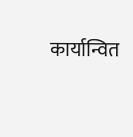कार्यान्वित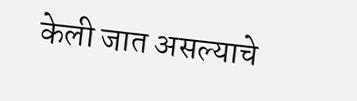केली जात असल्याचे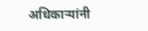अधिकाऱ्यांनी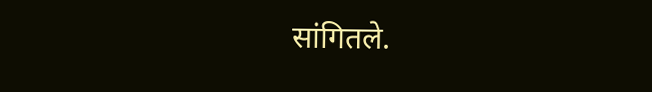सांगितले.